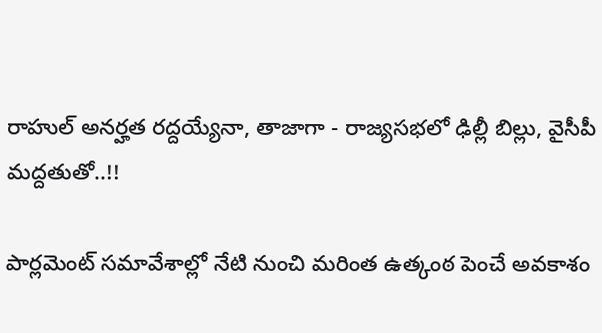రాహుల్ అనర్హత రద్దయ్యేనా, తాజాగా - రాజ్యసభలో ఢిల్లీ బిల్లు, వైసీపీ మద్దతుతో..!!

పార్లమెంట్ సమావేశాల్లో నేటి నుంచి మరింత ఉత్కంఠ పెంచే అవకాశం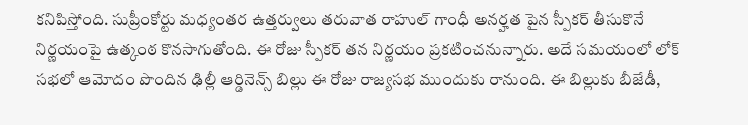కనిపిస్తోంది. సుప్రీంకోర్టు మధ్యంతర ఉత్తర్వులు తరువాత రాహుల్ గాంధీ అనర్హత పైన స్పీకర్ తీసుకొనే నిర్ణయంపై ఉత్కంఠ కొనసాగుతోంది. ఈ రోజు స్పీకర్ తన నిర్ణయం ప్రకటించనున్నారు. అదే సమయంలో లోక్ సభలో ఆమోదం పొందిన ఢిల్లీ ఆర్డినెన్స్ బిల్లు ఈ రోజు రాజ్యసభ ముందుకు రానుంది. ఈ బిల్లుకు బీజేడీ,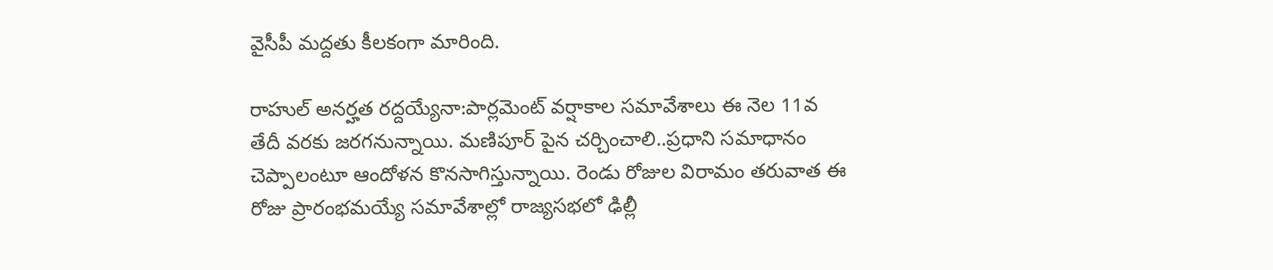వైసీపీ మద్దతు కీలకంగా మారింది.

రాహుల్ అనర్హత రద్దయ్యేనా:పార్లమెంట్ వర్షాకాల సమావేశాలు ఈ నెల 11వ తేదీ వరకు జరగనున్నాయి. మణిపూర్ పైన చర్చించాలి..ప్రధాని సమాధానం చెప్పాలంటూ ఆందోళన కొనసాగిస్తున్నాయి. రెండు రోజుల విరామం తరువాత ఈ రోజు ప్రారంభమయ్యే సమావేశాల్లో రాజ్యసభలో ఢిల్లీ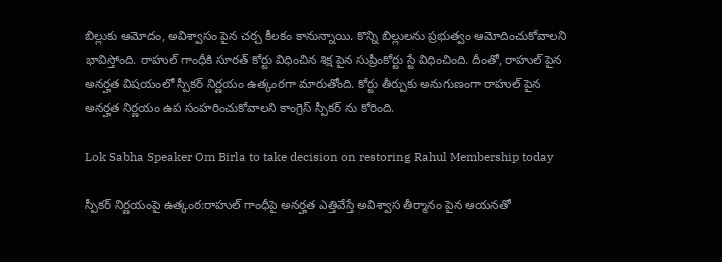బిల్లుకు ఆమోదం, అవిశ్వాసం పైన చర్చ కీలకం కానున్నాయి. కొన్ని బిల్లులను ప్రభుత్వం ఆమోదించుకోవాలని భావిస్తోంది. రాహుల్ గాంధీకి సూరత్ కోర్టు విధించిన శిక్ష పైన సుప్రీంకోర్టు స్టే విధించింది. దీంతో, రాహుల్ పైన అనర్హత విషయంలో స్పీకర్ నిర్ణయం ఉత్కంఠగా మారుతోంది. కోర్టు తీర్పుకు అనుగుణంగా రాహుల్ పైన అనర్హత నిర్ణయం ఉప సంహరించుకోవాలని కాంగ్రెస్ స్పీకర్ ను కోరింది.

Lok Sabha Speaker Om Birla to take decision on restoring Rahul Membership today

స్పీకర్ నిర్ణయంపై ఉత్కంఠ:రాహుల్ గాంధీపై అనర్హత ఎత్తివేస్తే అవిశ్వాస తీర్మానం పైన ఆయనతో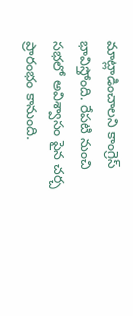మాట్లాడించాలని కాంగ్రెస్ భావిస్తోంది. రేపటి నుంచి సభలో అవిశ్వాసం పైన చర్చ ప్రారంభం కానుంది.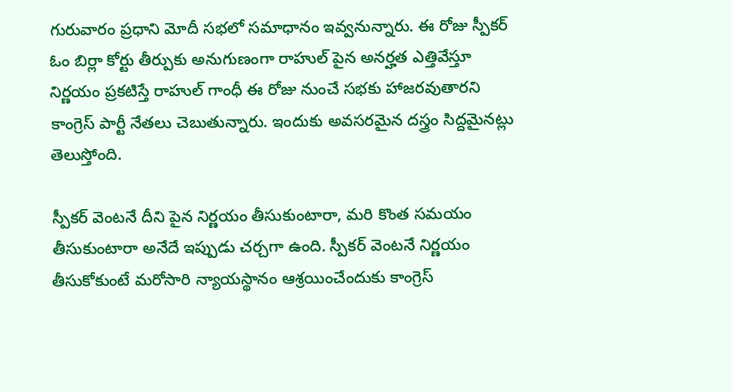గురువారం ప్రధాని మోదీ సభలో సమాధానం ఇవ్వనున్నారు. ఈ రోజు స్పీకర్ ఓం బిర్లా కోర్టు తీర్పుకు అనుగుణంగా రాహుల్ పైన అనర్హత ఎత్తివేస్తూ నిర్ణయం ప్రకటిస్తే రాహుల్ గాంధీ ఈ రోజు నుంచే సభకు హాజరవుతారని కాంగ్రెస్ పార్టీ నేతలు చెబుతున్నారు. ఇందుకు అవసరమైన దస్త్రం సిద్దమైనట్లు తెలుస్తోంది.

స్పీకర్ వెంటనే దీని పైన నిర్ణయం తీసుకుంటారా, మరి కొంత సమయం తీసుకుంటారా అనేదే ఇప్పుడు చర్చగా ఉంది. స్పీకర్ వెంటనే నిర్ణయం తీసుకోకుంటే మరోసారి న్యాయస్థానం ఆశ్రయించేందుకు కాంగ్రెస్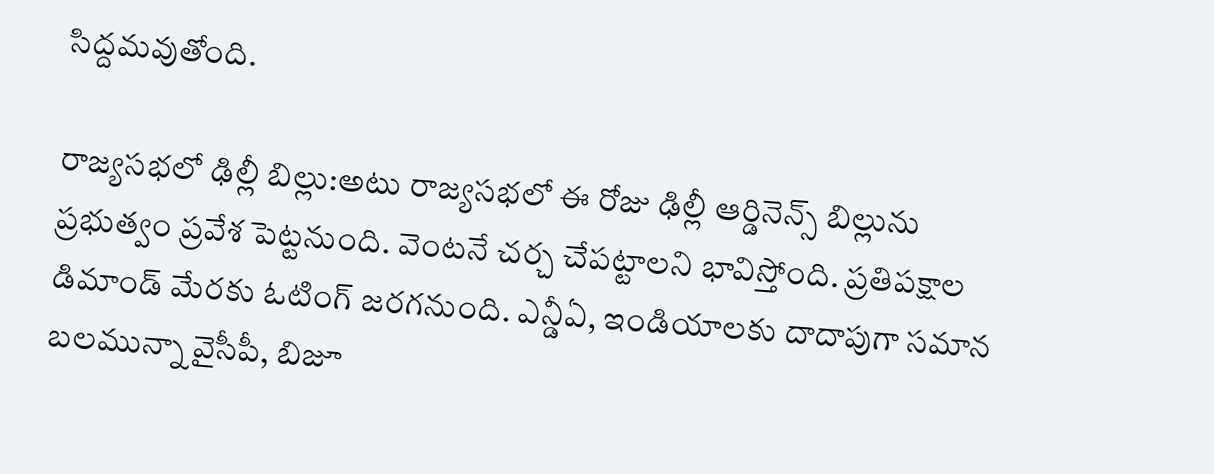సిద్దమవుతోంది.

రాజ్యసభలో ఢిల్లీ బిల్లు:అటు రాజ్యసభలో ఈ రోజు ఢిల్లీ ఆర్డినెన్స్ బిల్లును ప్రభుత్వం ప్రవేశ పెట్టనుంది. వెంటనే చర్చ చేపట్టాలని భావిస్తోంది. ప్రతిపక్షాల డిమాండ్ మేరకు ఓటింగ్ జరగనుంది. ఎన్డీఏ, ఇండియాలకు దాదాపుగా సమాన బలమున్నా వైసీపీ, బిజూ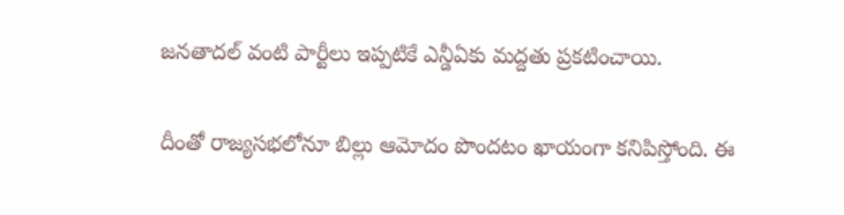జనతాదల్ వంటి పార్టీలు ఇప్పటికే ఎన్డీఏకు మద్దతు ప్రకటించాయి.

దీంతో రాజ్యసభలోనూ బిల్లు ఆమోదం పొందటం ఖాయంగా కనిపిస్తోంది. ఈ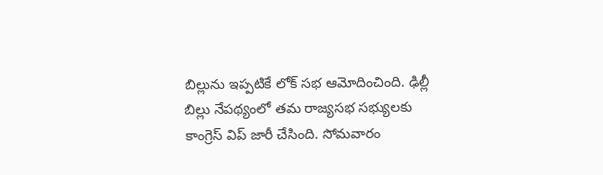బిల్లును ఇప్పటికే లోక్ సభ ఆమోదించింది. ఢిల్లీ బిల్లు నేపథ్యంలో తమ రాజ్యసభ సభ్యులకు కాంగ్రెస్ విప్ జారీ చేసింది. సోమవారం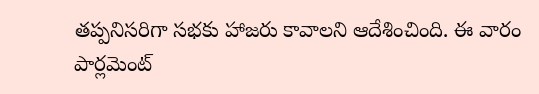తప్పనిసరిగా సభకు హాజరు కావాలని ఆదేశించింది. ఈ వారం పార్లమెంట్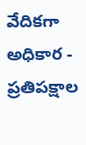వేదికగా అధికార - ప్రతిపక్షాల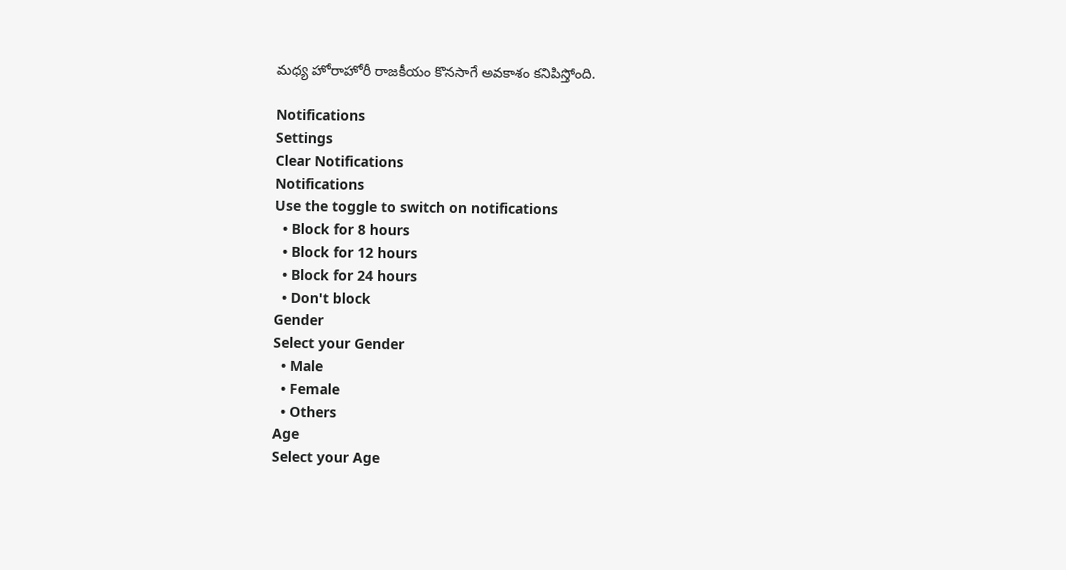మధ్య హోరాహోరీ రాజకీయం కొనసాగే అవకాశం కనిపిస్తోంది.

Notifications
Settings
Clear Notifications
Notifications
Use the toggle to switch on notifications
  • Block for 8 hours
  • Block for 12 hours
  • Block for 24 hours
  • Don't block
Gender
Select your Gender
  • Male
  • Female
  • Others
Age
Select your Age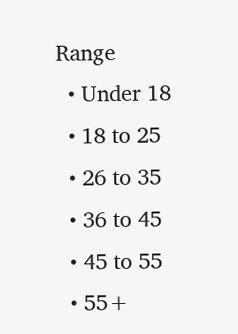Range
  • Under 18
  • 18 to 25
  • 26 to 35
  • 36 to 45
  • 45 to 55
  • 55+